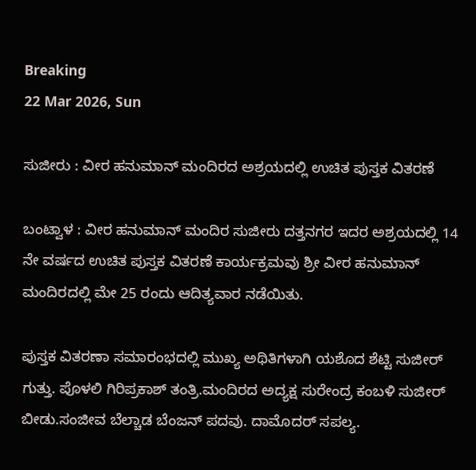Breaking
22 Mar 2026, Sun

ಸುಜೀರು : ವೀರ ಹನುಮಾನ್ ಮಂದಿರದ ಅಶ್ರಯದಲ್ಲಿ ಉಚಿತ ಪುಸ್ತಕ ವಿತರಣೆ

ಬಂಟ್ವಾಳ : ವೀರ ಹನುಮಾನ್ ಮಂದಿರ ಸುಜೀರು ದತ್ತನಗರ ಇದರ ಅಶ್ರಯದಲ್ಲಿ 14 ನೇ ವರ್ಷದ ಉಚಿತ ಪುಸ್ತಕ ವಿತರಣೆ ಕಾರ್ಯಕ್ರಮವು ಶ್ರೀ ವೀರ ಹನುಮಾನ್ ಮಂದಿರದಲ್ಲಿ ಮೇ 25 ರಂದು ಆದಿತ್ಯವಾರ ನಡೆಯಿತು.

ಪುಸ್ತಕ ವಿತರಣಾ ಸಮಾರಂಭದಲ್ಲಿ ಮುಖ್ಯ ಅಥಿತಿಗಳಾಗಿ ಯಶೊದ ಶೆಟ್ಟಿ ಸುಜೀರ್ ಗುತ್ತು. ಪೊಳಲಿ ಗಿರಿಪ್ರಕಾಶ್ ತಂತ್ರಿ.ಮಂದಿರದ ಅದ್ಯಕ್ಷ ಸುರೇಂದ್ರ ಕಂಬಳಿ ಸುಜೀರ್ ಬೀಡು.ಸಂಜೀವ ಬೆಲ್ಚಾಡ ಬೆಂಜನ್ ಪದವು. ದಾಮೊದರ್ ಸಪಲ್ಯ.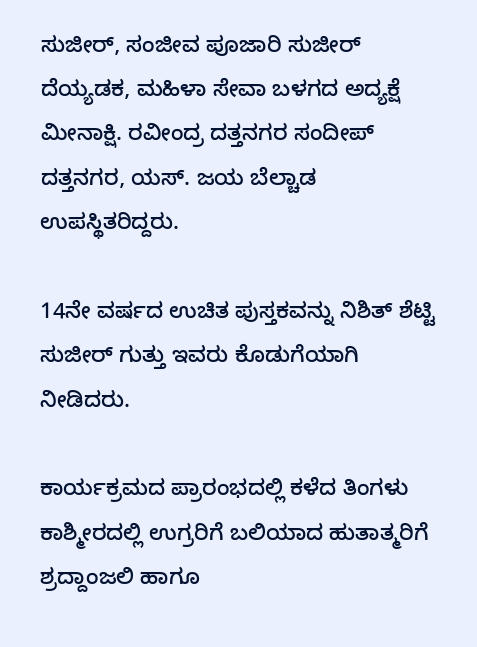ಸುಜೀರ್, ಸಂಜೀವ ಪೂಜಾರಿ ಸುಜೀರ್ ದೆಯ್ಯಡಕ, ಮಹಿಳಾ ಸೇವಾ ಬಳಗದ ಅದ್ಯಕ್ಷೆ ಮೀನಾಕ್ಷಿ. ರವೀಂದ್ರ ದತ್ತನಗರ ಸಂದೀಪ್ ದತ್ತನಗರ, ಯಸ್. ಜಯ ಬೆಲ್ಚಾಡ ಉಪಸ್ಥಿತರಿದ್ದರು.

14ನೇ ವರ್ಷದ ಉಚಿತ ಪುಸ್ತಕವನ್ನು ನಿಶಿತ್ ಶೆಟ್ಟಿ ಸುಜೀರ್ ಗುತ್ತು ಇವರು ಕೊಡುಗೆಯಾಗಿ ನೀಡಿದರು.

ಕಾರ್ಯಕ್ರಮದ ಪ್ರಾರಂಭದಲ್ಲಿ ಕಳೆದ ತಿಂಗಳು ಕಾಶ್ಮೀರದಲ್ಲಿ ಉಗ್ರರಿಗೆ ಬಲಿಯಾದ ಹುತಾತ್ಮರಿಗೆ ಶ್ರದ್ದಾಂಜಲಿ ಹಾಗೂ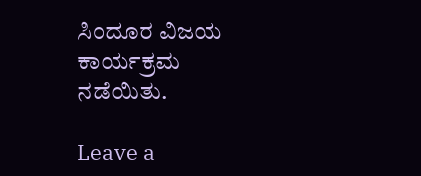ಸಿಂದೂರ ವಿಜಯ ಕಾರ್ಯಕ್ರಮ ನಡೆಯಿತು.

Leave a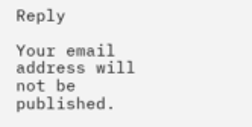Reply

Your email address will not be published.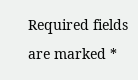Required fields are marked *